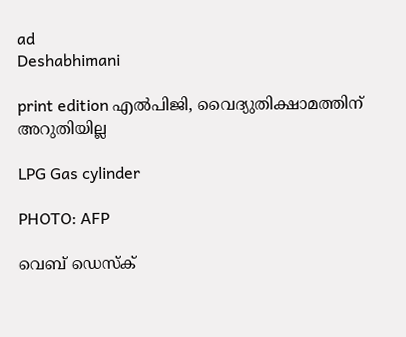ad
Deshabhimani

print edition എൽപിജി, വൈദ്യുതിക്ഷാമത്തിന്‌ അറുതിയില്ല

LPG Gas cylinder

PHOTO: AFP

വെബ് ഡെസ്ക്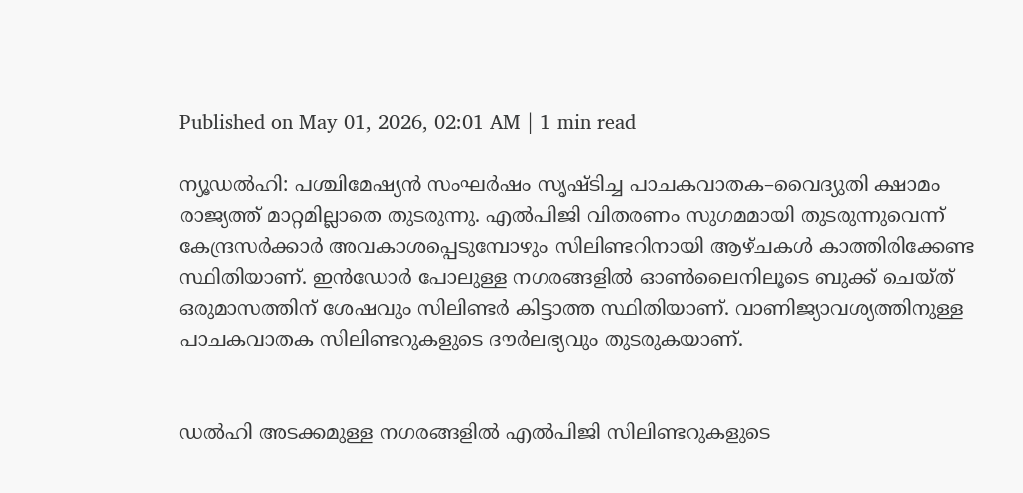Published on May 01, 2026, 02:01 AM | 1 min read

ന്യൂഡൽഹി: പശ്ചിമേഷ്യൻ സംഘർഷം സൃഷ്ടിച്ച പാചകവാതക–വൈദ്യുതി ക്ഷാമം രാജ്യത്ത്‌ മാറ്റമില്ലാതെ തുടരുന്നു. എൽപിജി വിതരണം സുഗമമായി തുടരുന്നുവെന്ന്‌ കേന്ദ്രസർക്കാർ അവകാശപ്പെടുമ്പോഴും സിലിണ്ടറിനായി ആഴ്ചകൾ കാത്തിരിക്കേണ്ട സ്ഥിതിയാണ്‌. ഇൻഡോർ പോലുള്ള നഗരങ്ങളിൽ ഓൺലൈനിലൂടെ ബുക്ക്‌ ചെയ്ത്‌ ഒരുമാസത്തിന്‌ ശേഷവും സിലിണ്ടർ കിട്ടാത്ത സ്ഥിതിയാണ്‌. വാണിജ്യാവശ്യത്തിനുള്ള പാചകവാതക സിലിണ്ടറുകളുടെ ദ‍ൗർലഭ്യവും തുടരുകയാണ്‌.


ഡൽഹി അടക്കമുള്ള നഗരങ്ങളിൽ എൽപിജി സിലിണ്ടറുകളുടെ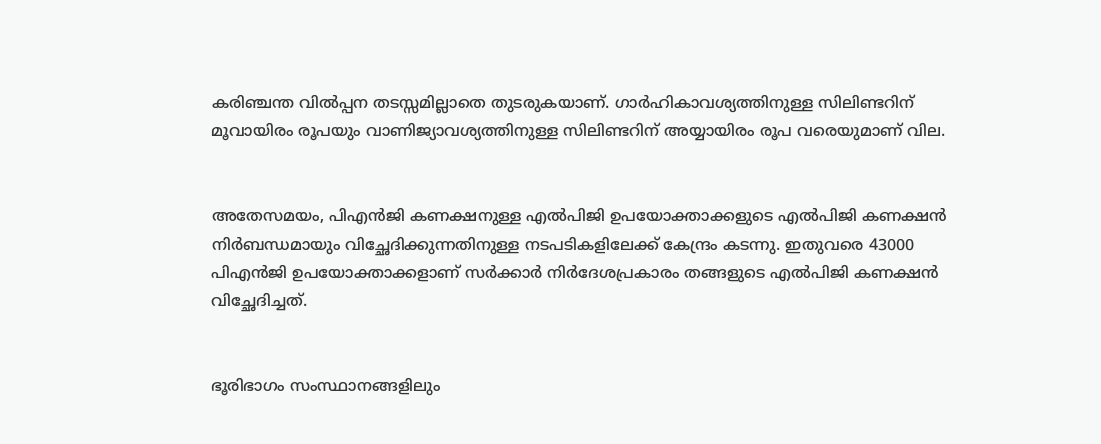കരിഞ്ചന്ത വിൽപ്പന തടസ്സമില്ലാതെ തുടരുകയാണ്‌. ഗാർഹികാവശ്യത്തിനുള്ള സിലിണ്ടറിന്‌ മൂവായിരം രൂപയും വാണിജ്യാവശ്യത്തിനുള്ള സിലിണ്ടറിന്‌ അയ്യായിരം രൂപ വരെയുമാണ്‌ വില.


അതേസമയം, പിഎൻജി കണക്ഷനുള്ള എൽപിജി ഉപയോക്താക്കളുടെ എൽപിജി കണക്ഷൻ നിർബന്ധമായും വിച്ഛേദിക്കുന്നതിനുള്ള നടപടികളിലേക്ക്‌ കേന്ദ്രം കടന്നു. ഇതുവരെ 43000 പിഎൻജി ഉപയോക്താക്കളാണ്‌ സർക്കാർ നിർദേശപ്രകാരം തങ്ങളുടെ എൽപിജി കണക്ഷൻ വിച്ഛേദിച്ചത്‌.


ഭൂരിഭാഗം സംസ്ഥാനങ്ങളിലും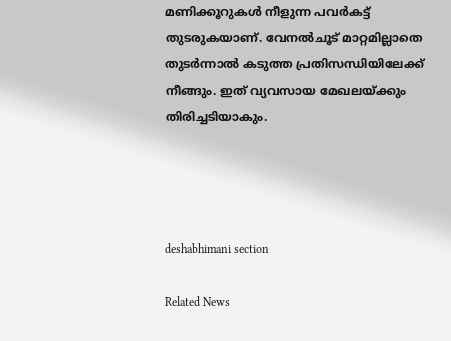മണിക്കൂറുകൾ നീളുന്ന പവർകട്ട്‌ തുടരുകയാണ്‌. വേനൽചൂട്‌ മാറ്റമില്ലാതെ തുടർന്നാൽ കടുത്ത പ്രതിസന്ധിയിലേക്ക്‌ നീങ്ങും. ഇത്‌ വ്യവസായ മേഖലയ്ക്കും തിരിച്ചടിയാകും.




deshabhimani section

Related News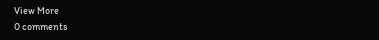View More
0 comments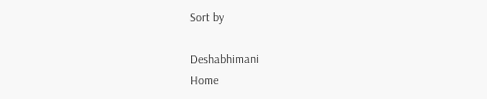Sort by

Deshabhimani
Home